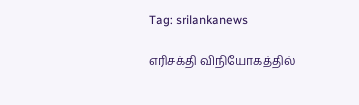Tag: srilankanews

எரிசக்தி விநியோகத்தில்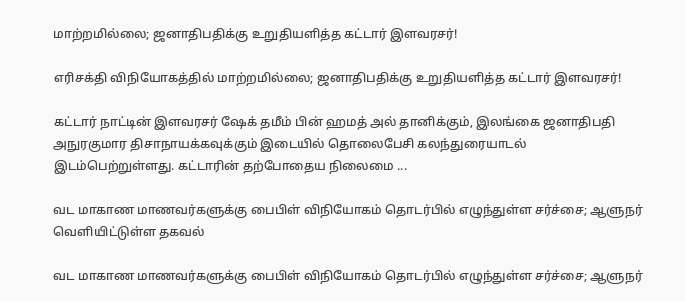மாற்றமில்லை; ஜனாதிபதிக்கு உறுதியளித்த கட்டார் இளவரசர்!

எரிசக்தி விநியோகத்தில் மாற்றமில்லை; ஜனாதிபதிக்கு உறுதியளித்த கட்டார் இளவரசர்!

கட்டார் நாட்டின் இளவரசர் ஷேக் தமீம் பின் ஹமத் அல் தானிக்கும், இலங்கை ஜனாதிபதி அநுரகுமார திசாநாயக்கவுக்கும் இடையில் தொலைபேசி கலந்துரையாடல் இடம்பெற்றுள்ளது. கட்டாரின் தற்போதைய நிலைமை ...

வட மாகாண மாணவர்களுக்கு பைபிள் விநியோகம் தொடர்பில் எழுந்துள்ள சர்ச்சை; ஆளுநர் வெளியிட்டுள்ள தகவல்

வட மாகாண மாணவர்களுக்கு பைபிள் விநியோகம் தொடர்பில் எழுந்துள்ள சர்ச்சை; ஆளுநர்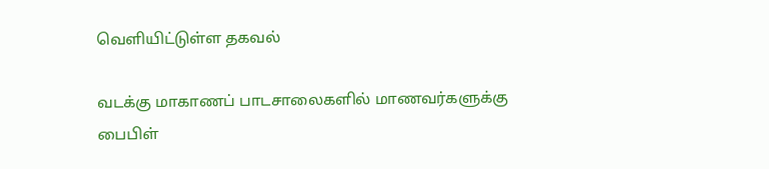வெளியிட்டுள்ள தகவல்

வடக்கு மாகாணப் பாடசாலைகளில் மாணவர்களுக்கு பைபிள்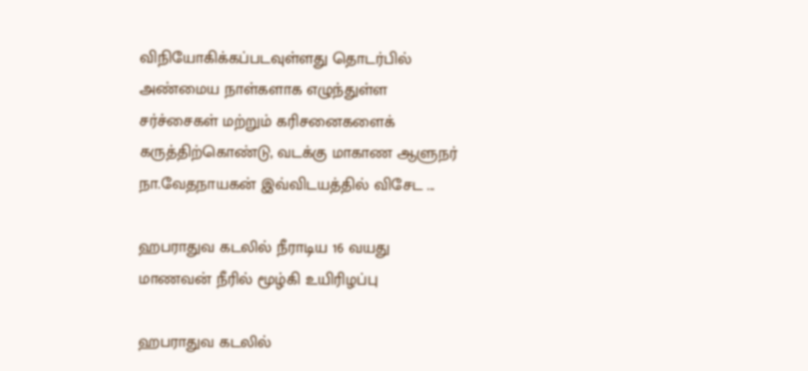விநியோகிக்கப்படவுள்ளது தொடர்பில் அண்மைய நாள்களாக எழுந்துள்ள சர்ச்சைகள் மற்றும் கரிசனைகளைக் கருத்திற்கொண்டு, வடக்கு மாகாண ஆளுநர் நா.வேதநாயகன் இவ்விடயத்தில் விசேட ...

ஹபராதுவ கடலில் நீராடிய 16 வயது மாணவன் நீரில் மூழ்கி உயிரிழப்பு

ஹபராதுவ கடலில்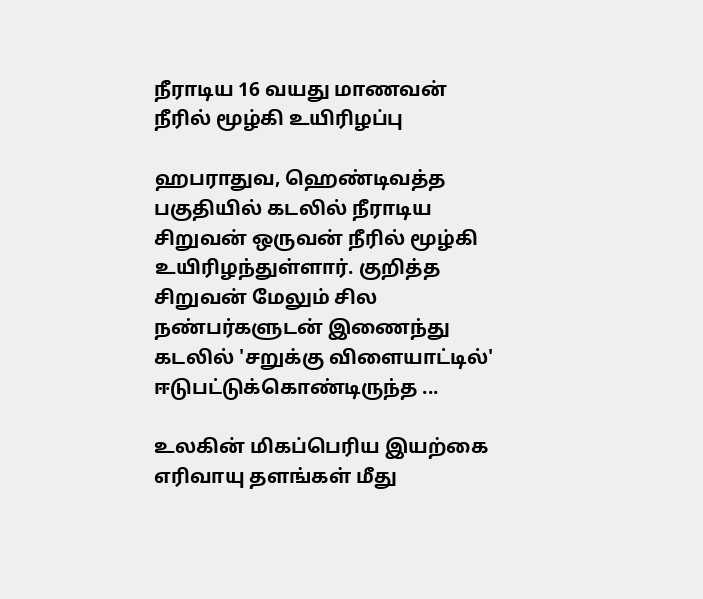நீராடிய 16 வயது மாணவன் நீரில் மூழ்கி உயிரிழப்பு

ஹபராதுவ, ஹெண்டிவத்த பகுதியில் கடலில் நீராடிய சிறுவன் ஒருவன் நீரில் மூழ்கி உயிரிழந்துள்ளார். குறித்த சிறுவன் மேலும் சில நண்பர்களுடன் இணைந்து கடலில் 'சறுக்கு விளையாட்டில்' ஈடுபட்டுக்கொண்டிருந்த ...

உலகின் மிகப்பெரிய இயற்கை எரிவாயு தளங்கள் மீது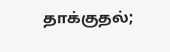தாக்குதல்;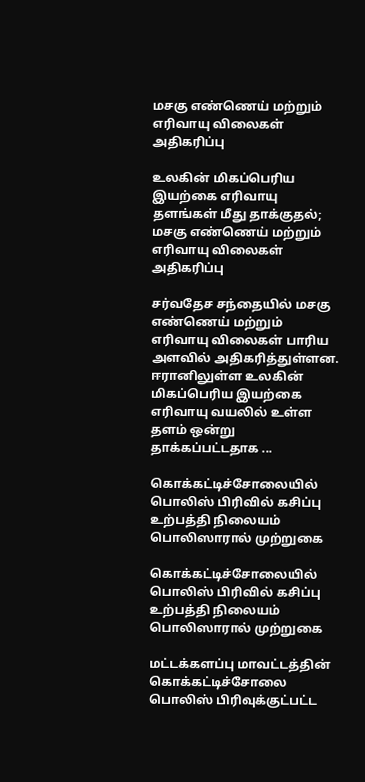மசகு எண்ணெய் மற்றும் எரிவாயு விலைகள் அதிகரிப்பு

உலகின் மிகப்பெரிய இயற்கை எரிவாயு தளங்கள் மீது தாக்குதல்; மசகு எண்ணெய் மற்றும் எரிவாயு விலைகள் அதிகரிப்பு

சர்வதேச சந்தையில் மசகு எண்ணெய் மற்றும் எரிவாயு விலைகள் பாரிய அளவில் அதிகரித்துள்ளன. ஈரானிலுள்ள உலகின் மிகப்பெரிய இயற்கை எரிவாயு வயலில் உள்ள தளம் ஒன்று தாக்கப்பட்டதாக ...

கொக்கட்டிச்சோலையில் பொலிஸ் பிரிவில் கசிப்பு உற்பத்தி நிலையம் பொலிஸாரால் முற்றுகை

கொக்கட்டிச்சோலையில் பொலிஸ் பிரிவில் கசிப்பு உற்பத்தி நிலையம் பொலிஸாரால் முற்றுகை

மட்டக்களப்பு மாவட்டத்தின் கொக்கட்டிச்சோலை பொலிஸ் பிரிவுக்குட்பட்ட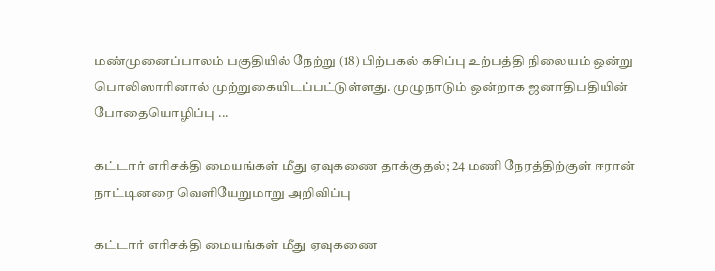மண்முனைப்பாலம் பகுதியில் நேற்று (18) பிற்பகல் கசிப்பு உற்பத்தி நிலையம் ஒன்று பொலிஸாரினால் முற்றுகையிடப்பட்டுள்ளது. முழுநாடும் ஒன்றாக ஜனாதிபதியின் போதையொழிப்பு ...

கட்டார் எரிசக்தி மையங்கள் மீது ஏவுகணை தாக்குதல்; 24 மணி நேரத்திற்குள் ஈரான் நாட்டினரை வெளியேறுமாறு அறிவிப்பு

கட்டார் எரிசக்தி மையங்கள் மீது ஏவுகணை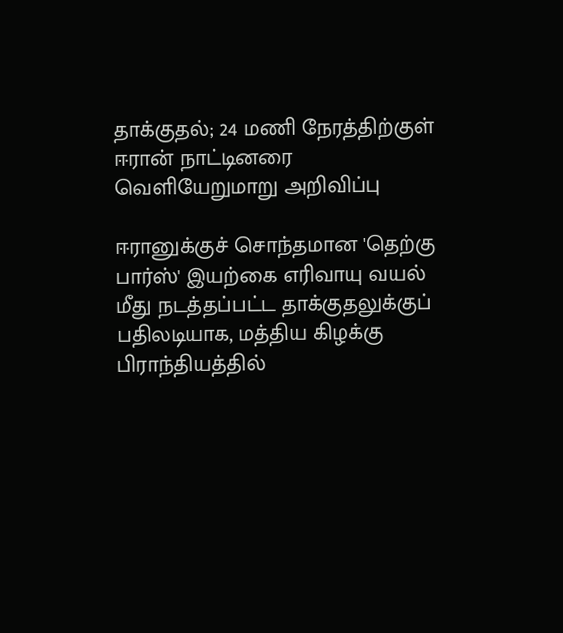தாக்குதல்; 24 மணி நேரத்திற்குள் ஈரான் நாட்டினரை வெளியேறுமாறு அறிவிப்பு

ஈரானுக்குச் சொந்தமான 'தெற்கு பார்ஸ்' இயற்கை எரிவாயு வயல் மீது நடத்தப்பட்ட தாக்குதலுக்குப் பதிலடியாக, மத்திய கிழக்கு பிராந்தியத்தில்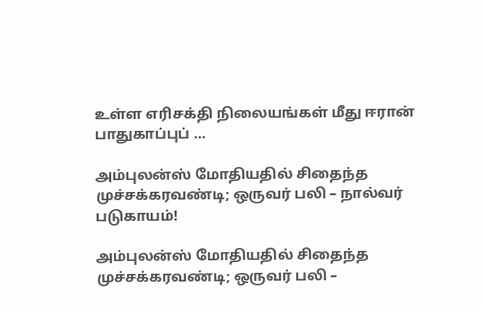உள்ள எரிசக்தி நிலையங்கள் மீது ஈரான் பாதுகாப்புப் ...

அம்புலன்ஸ் மோதியதில் சிதைந்த முச்சக்கரவண்டி; ஒருவர் பலி – நால்வர் படுகாயம்!

அம்புலன்ஸ் மோதியதில் சிதைந்த முச்சக்கரவண்டி; ஒருவர் பலி –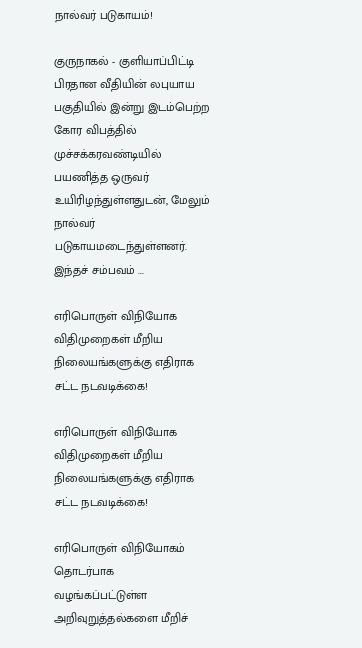நால்வர் படுகாயம்!

குருநாகல் - குளியாப்பிட்டி பிரதான வீதியின் லபுயாய பகுதியில் இன்று இடம்பெற்ற கோர விபத்தில் முச்சக்கரவண்டியில் பயணித்த ஒருவர் உயிரிழந்துள்ளதுடன், மேலும் நால்வர் படுகாயமடைந்துள்ளனர். இந்தச் சம்பவம் ...

எரிபொருள் விநியோக விதிமுறைகள் மீறிய நிலையங்களுக்கு எதிராக சட்ட நடவடிக்கை!

எரிபொருள் விநியோக விதிமுறைகள் மீறிய நிலையங்களுக்கு எதிராக சட்ட நடவடிக்கை!

எரிபொருள் விநியோகம் தொடர்பாக வழங்கப்பட்டுள்ள அறிவுறுத்தல்களை மீறிச்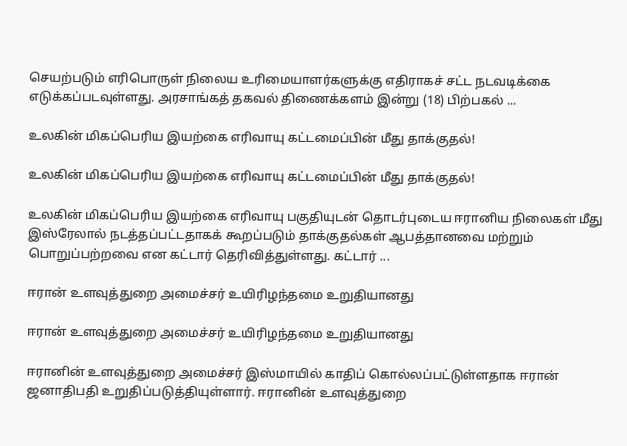செயற்படும் எரிபொருள் நிலைய உரிமையாளர்களுக்கு எதிராகச் சட்ட நடவடிக்கை எடுக்கப்படவுள்ளது. அரசாங்கத் தகவல் திணைக்களம் இன்று (18) பிற்பகல் ...

உலகின் மிகப்பெரிய இயற்கை எரிவாயு கட்டமைப்பின் மீது தாக்குதல்!

உலகின் மிகப்பெரிய இயற்கை எரிவாயு கட்டமைப்பின் மீது தாக்குதல்!

உலகின் மிகப்பெரிய இயற்கை எரிவாயு பகுதியுடன் தொடர்புடைய ஈரானிய நிலைகள் மீது இஸ்ரேலால் நடத்தப்பட்டதாகக் கூறப்படும் தாக்குதல்கள் ஆபத்தானவை மற்றும் பொறுப்பற்றவை என கட்டார் தெரிவித்துள்ளது. கட்டார் ...

ஈரான் உளவுத்துறை அமைச்சர் உயிரிழந்தமை உறுதியானது

ஈரான் உளவுத்துறை அமைச்சர் உயிரிழந்தமை உறுதியானது

ஈரானின் உளவுத்துறை அமைச்சர் இஸ்மாயில் காதிப் கொல்லப்பட்டுள்ளதாக ஈரான் ஜனாதிபதி உறுதிப்படுத்தியுள்ளார். ஈரானின் உளவுத்துறை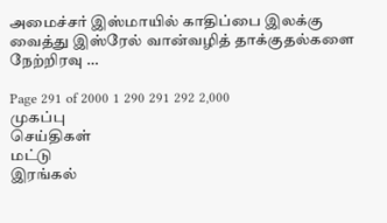அமைச்சர் இஸ்மாயில் காதிப்பை இலக்கு வைத்து இஸ்ரேல் வான்வழித் தாக்குதல்களை நேற்றிரவு ...

Page 291 of 2000 1 290 291 292 2,000
முகப்பு
செய்திகள்
மட்டு
இரங்கல்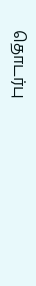தொடர்பு